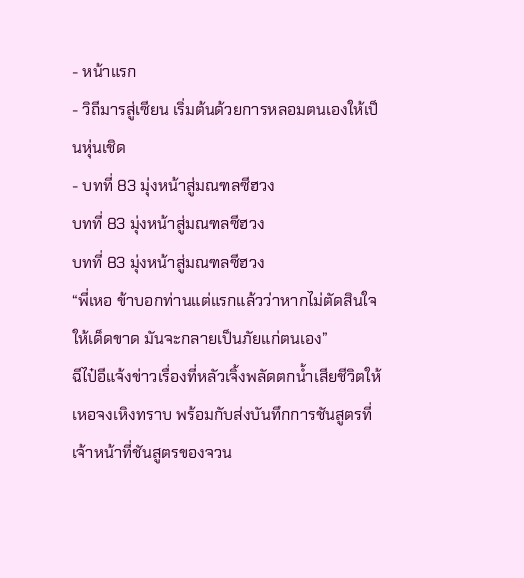- หน้าแรก
- วิถีมารสู่เซียน เริ่มต้นด้วยการหลอมตนเองให้เป็นหุ่นเชิด
- บทที่ 83 มุ่งหน้าสู่มณฑลซีฮวง
บทที่ 83 มุ่งหน้าสู่มณฑลซีฮวง
บทที่ 83 มุ่งหน้าสู่มณฑลซีฮวง
“พี่เหอ ข้าบอกท่านแต่แรกแล้วว่าหากไม่ตัดสินใจให้เด็ดขาด มันจะกลายเป็นภัยแก่ตนเอง”
ฉีไป๋อีแจ้งข่าวเรื่องที่หลัวเจิ้งพลัดตกน้ำเสียชีวิตให้เหอจงเหิงทราบ พร้อมกับส่งบันทึกการชันสูตรที่เจ้าหน้าที่ชันสูตรของจวน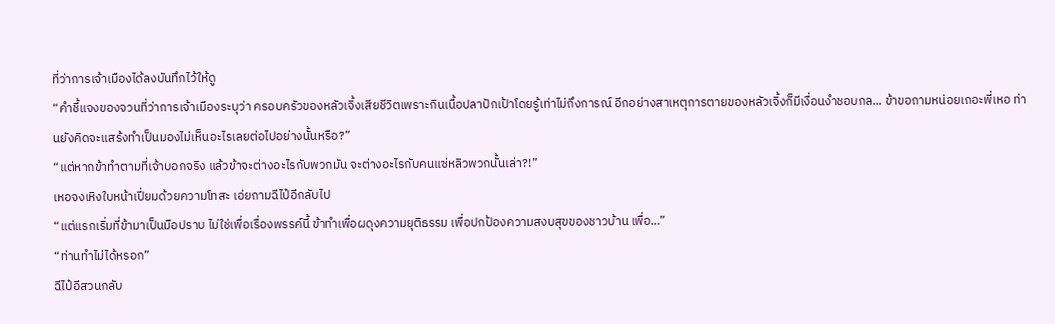ที่ว่าการเจ้าเมืองได้ลงบันทึกไว้ให้ดู
“คำชี้แจงของจวนที่ว่าการเจ้าเมืองระบุว่า ครอบครัวของหลัวเจิ้งเสียชีวิตเพราะกินเนื้อปลาปักเป้าโดยรู้เท่าไม่ถึงการณ์ อีกอย่างสาเหตุการตายของหลัวเจิ้งก็มีเงื่อนงำชอบกล... ข้าขอถามหน่อยเถอะพี่เหอ ท่านยังคิดจะแสร้งทำเป็นมองไม่เห็นอะไรเลยต่อไปอย่างนั้นหรือ?”
“แต่หากข้าทำตามที่เจ้าบอกจริง แล้วข้าจะต่างอะไรกับพวกมัน จะต่างอะไรกับคนแซ่หลิวพวกนั้นเล่า?!”
เหอจงเหิงใบหน้าเปี่ยมด้วยความโทสะ เอ่ยถามฉีไป๋อีกลับไป
“แต่แรกเริ่มที่ข้ามาเป็นมือปราบ ไม่ใช่เพื่อเรื่องพรรค์นี้ ข้าทำเพื่อผดุงความยุติธรรม เพื่อปกป้องความสงบสุขของชาวบ้าน เพื่อ…”
“ท่านทำไม่ได้หรอก”
ฉีไป๋อีสวนกลับ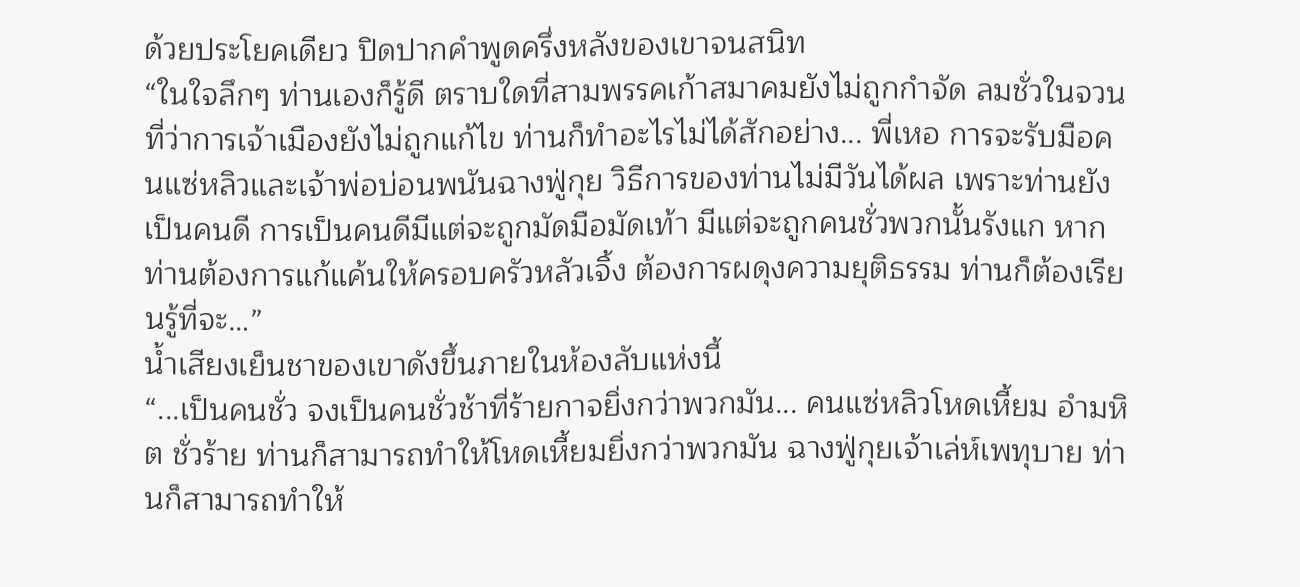ด้วยประโยคเดียว ปิดปากคำพูดครึ่งหลังของเขาจนสนิท
“ในใจลึกๆ ท่านเองก็รู้ดี ตราบใดที่สามพรรคเก้าสมาคมยังไม่ถูกกำจัด ลมชั่วในจวนที่ว่าการเจ้าเมืองยังไม่ถูกแก้ไข ท่านก็ทำอะไรไม่ได้สักอย่าง... พี่เหอ การจะรับมือคนแซ่หลิวและเจ้าพ่อบ่อนพนันฉางฟู่กุย วิธีการของท่านไม่มีวันได้ผล เพราะท่านยังเป็นคนดี การเป็นคนดีมีแต่จะถูกมัดมือมัดเท้า มีแต่จะถูกคนชั่วพวกนั้นรังแก หากท่านต้องการแก้แค้นให้ครอบครัวหลัวเจิ้ง ต้องการผดุงความยุติธรรม ท่านก็ต้องเรียนรู้ที่จะ…”
น้ำเสียงเย็นชาของเขาดังขึ้นภายในห้องลับแห่งนี้
“...เป็นคนชั่ว จงเป็นคนชั่วช้าที่ร้ายกาจยิ่งกว่าพวกมัน... คนแซ่หลิวโหดเหี้ยม อำมหิต ชั่วร้าย ท่านก็สามารถทำให้โหดเหี้ยมยิ่งกว่าพวกมัน ฉางฟู่กุยเจ้าเล่ห์เพทุบาย ท่านก็สามารถทำให้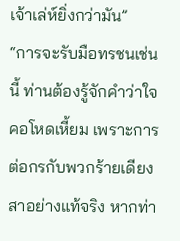เจ้าเล่ห์ยิ่งกว่ามัน”
“การจะรับมือทรชนเช่นนี้ ท่านต้องรู้จักคำว่าใจคอโหดเหี้ยม เพราะการต่อกรกับพวกร้ายเดียงสาอย่างแท้จริง หากท่า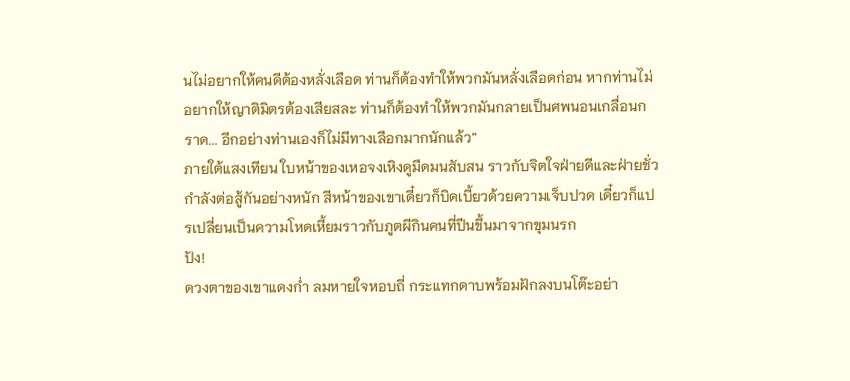นไม่อยากให้คนดีต้องหลั่งเลือด ท่านก็ต้องทำให้พวกมันหลั่งเลือดก่อน หากท่านไม่อยากให้ญาติมิตรต้องเสียสละ ท่านก็ต้องทำให้พวกมันกลายเป็นศพนอนเกลื่อนกราด... อีกอย่างท่านเองก็ไม่มีทางเลือกมากนักแล้ว”
ภายใต้แสงเทียน ใบหน้าของเหอจงเหิงดูมืดมนสับสน ราวกับจิตใจฝ่ายดีและฝ่ายชั่วกำลังต่อสู้กันอย่างหนัก สีหน้าของเขาเดี๋ยวก็บิดเบี้ยวด้วยความเจ็บปวด เดี๋ยวก็แปรเปลี่ยนเป็นความโหดเหี้ยมราวกับภูตผีกินคนที่ปีนขึ้นมาจากขุมนรก
ปัง!
ดวงตาของเขาแดงก่ำ ลมหายใจหอบถี่ กระแทกดาบพร้อมฝักลงบนโต๊ะอย่า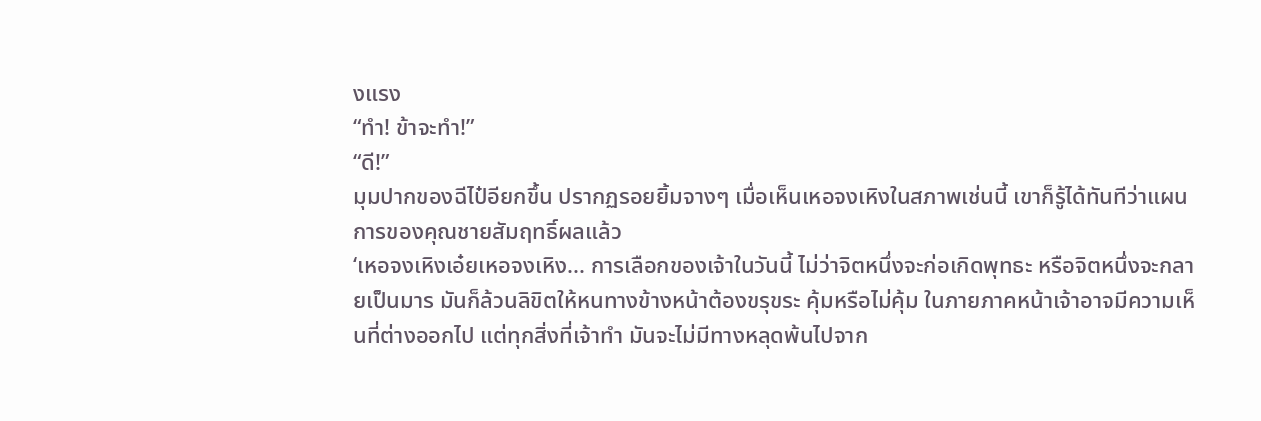งแรง
“ทำ! ข้าจะทำ!”
“ดี!”
มุมปากของฉีไป๋อียกขึ้น ปรากฏรอยยิ้มจางๆ เมื่อเห็นเหอจงเหิงในสภาพเช่นนี้ เขาก็รู้ได้ทันทีว่าแผนการของคุณชายสัมฤทธิ์ผลแล้ว
‘เหอจงเหิงเอ๋ยเหอจงเหิง... การเลือกของเจ้าในวันนี้ ไม่ว่าจิตหนึ่งจะก่อเกิดพุทธะ หรือจิตหนึ่งจะกลายเป็นมาร มันก็ล้วนลิขิตให้หนทางข้างหน้าต้องขรุขระ คุ้มหรือไม่คุ้ม ในภายภาคหน้าเจ้าอาจมีความเห็นที่ต่างออกไป แต่ทุกสิ่งที่เจ้าทำ มันจะไม่มีทางหลุดพ้นไปจาก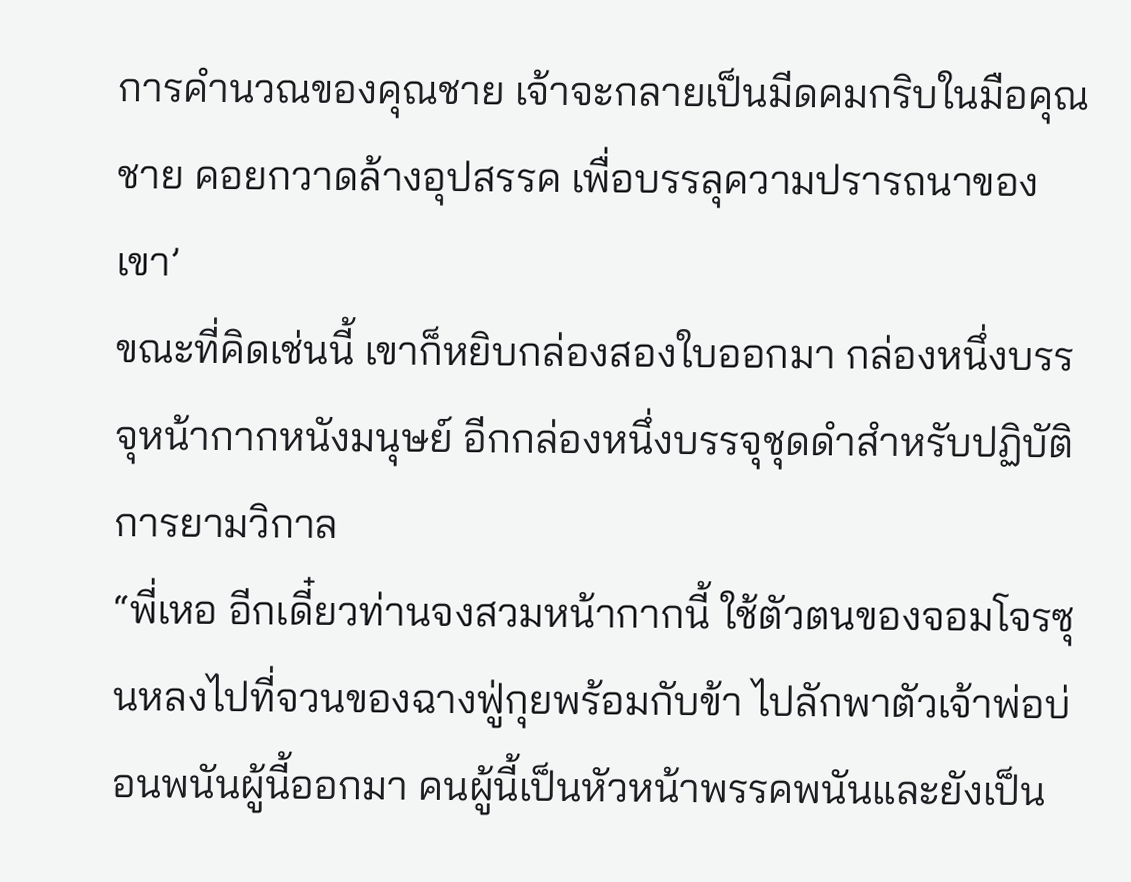การคำนวณของคุณชาย เจ้าจะกลายเป็นมีดคมกริบในมือคุณชาย คอยกวาดล้างอุปสรรค เพื่อบรรลุความปรารถนาของเขา’
ขณะที่คิดเช่นนี้ เขาก็หยิบกล่องสองใบออกมา กล่องหนึ่งบรรจุหน้ากากหนังมนุษย์ อีกกล่องหนึ่งบรรจุชุดดำสำหรับปฏิบัติการยามวิกาล
“พี่เหอ อีกเดี๋ยวท่านจงสวมหน้ากากนี้ ใช้ตัวตนของจอมโจรซุนหลงไปที่จวนของฉางฟู่กุยพร้อมกับข้า ไปลักพาตัวเจ้าพ่อบ่อนพนันผู้นี้ออกมา คนผู้นี้เป็นหัวหน้าพรรคพนันและยังเป็น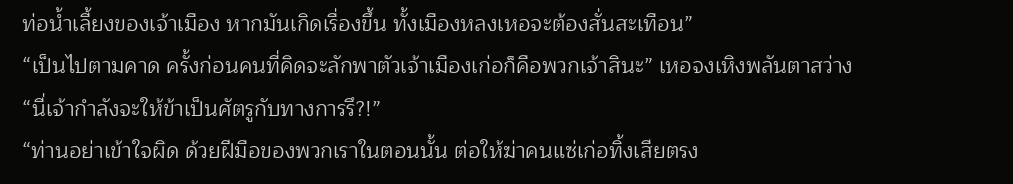ท่อน้ำเลี้ยงของเจ้าเมือง หากมันเกิดเรื่องขึ้น ทั้งเมืองหลงเหอจะต้องสั่นสะเทือน”
“เป็นไปตามคาด ครั้งก่อนคนที่คิดจะลักพาตัวเจ้าเมืองเก่อก็คือพวกเจ้าสินะ” เหอจงเหิงพลันตาสว่าง
“นี่เจ้ากำลังจะให้ข้าเป็นศัตรูกับทางการรึ?!”
“ท่านอย่าเข้าใจผิด ด้วยฝีมือของพวกเราในตอนนั้น ต่อให้ฆ่าคนแซ่เก่อทิ้งเสียตรง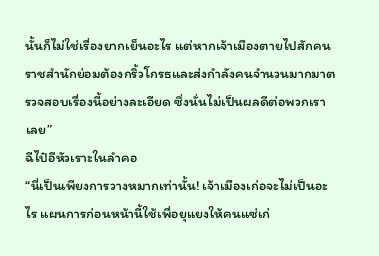นั้นก็ไม่ใช่เรื่องยากเย็นอะไร แต่หากเจ้าเมืองตายไปสักคน ราชสำนักย่อมต้องกริ้วโกรธและส่งกำลังคนจำนวนมากมาตรวจสอบเรื่องนี้อย่างละเอียด ซึ่งนั่นไม่เป็นผลดีต่อพวกเราเลย”
ฉีไป๋อีหัวเราะในลำคอ
“นี่เป็นเพียงการวางหมากเท่านั้น! เจ้าเมืองเก่อจะไม่เป็นอะไร แผนการก่อนหน้านี้ใช้เพื่อยุแยงให้คนแซ่เก่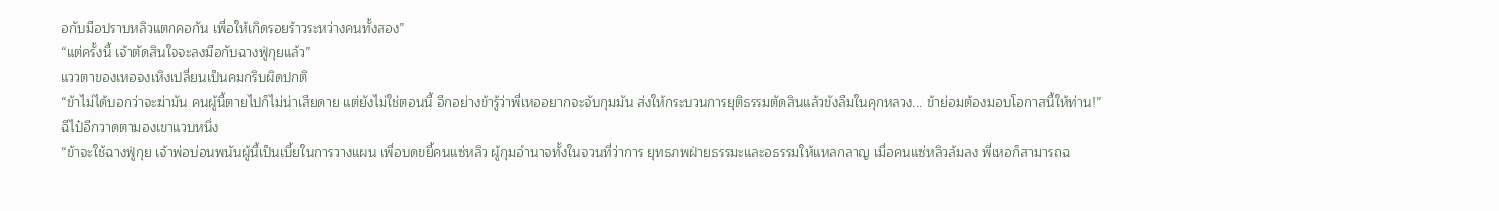อกับมือปราบหลิวแตกคอกัน เพื่อให้เกิดรอยร้าวระหว่างคนทั้งสอง”
“แต่ครั้งนี้ เจ้าตัดสินใจจะลงมือกับฉางฟู่กุยแล้ว”
แววตาของเหอจงเหิงเปลี่ยนเป็นคมกริบผิดปกติ
“ข้าไม่ได้บอกว่าจะฆ่ามัน คนผู้นี้ตายไปก็ไม่น่าเสียดาย แต่ยังไม่ใช่ตอนนี้ อีกอย่างข้ารู้ว่าพี่เหออยากจะจับกุมมัน ส่งให้กระบวนการยุติธรรมตัดสินแล้วขังลืมในคุกหลวง... ข้าย่อมต้องมอบโอกาสนี้ให้ท่าน!”
ฉีไป๋อีกวาดตามองเขาแวบหนึ่ง
“ข้าจะใช้ฉางฟู่กุย เจ้าพ่อบ่อนพนันผู้นี้เป็นเบี้ยในการวางแผน เพื่อบดขยี้คนแซ่หลิว ผู้กุมอำนาจทั้งในจวนที่ว่าการ ยุทธภพฝ่ายธรรมะและอธรรมให้แหลกลาญ เมื่อคนแซ่หลิวล้มลง พี่เหอก็สามารถฉ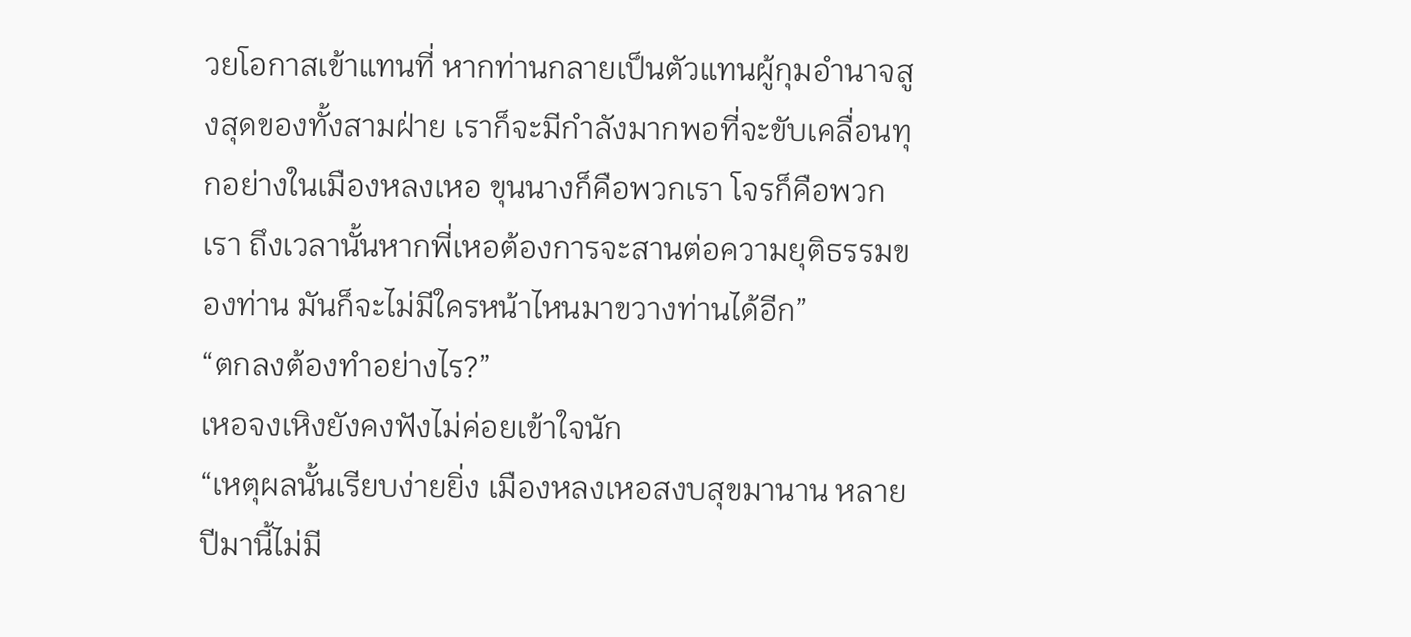วยโอกาสเข้าแทนที่ หากท่านกลายเป็นตัวแทนผู้กุมอำนาจสูงสุดของทั้งสามฝ่าย เราก็จะมีกำลังมากพอที่จะขับเคลื่อนทุกอย่างในเมืองหลงเหอ ขุนนางก็คือพวกเรา โจรก็คือพวกเรา ถึงเวลานั้นหากพี่เหอต้องการจะสานต่อความยุติธรรมของท่าน มันก็จะไม่มีใครหน้าไหนมาขวางท่านได้อีก”
“ตกลงต้องทำอย่างไร?”
เหอจงเหิงยังคงฟังไม่ค่อยเข้าใจนัก
“เหตุผลนั้นเรียบง่ายยิ่ง เมืองหลงเหอสงบสุขมานาน หลายปีมานี้ไม่มี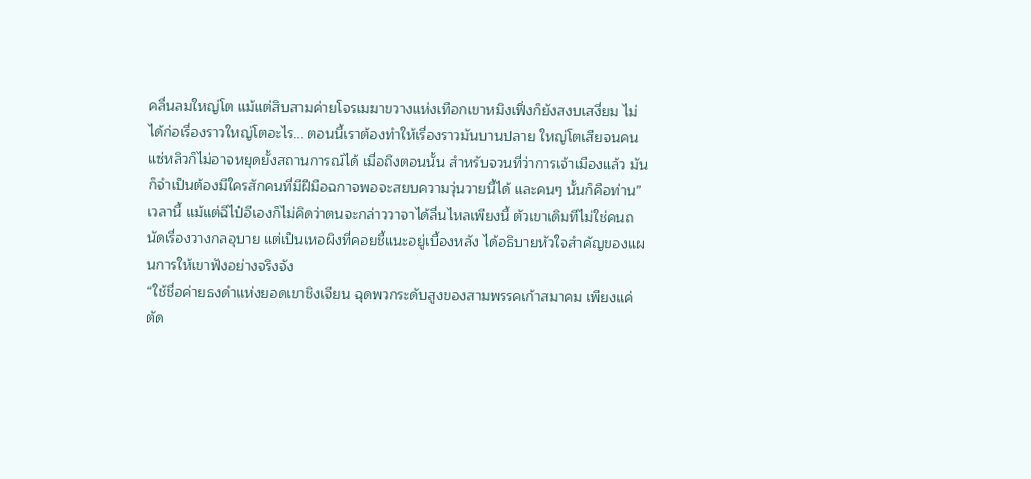คลื่นลมใหญ่โต แม้แต่สิบสามค่ายโจรเมฆาขวางแห่งเทือกเขาหมิงเฟิ่งก็ยังสงบเสงี่ยม ไม่ได้ก่อเรื่องราวใหญ่โตอะไร... ตอนนี้เราต้องทำให้เรื่องราวมันบานปลาย ใหญ่โตเสียจนคนแซ่หลิวก็ไม่อาจหยุดยั้งสถานการณ์ได้ เมื่อถึงตอนนั้น สำหรับจวนที่ว่าการเจ้าเมืองแล้ว มันก็จำเป็นต้องมีใครสักคนที่มีฝีมือฉกาจพอจะสยบความวุ่นวายนี้ได้ และคนๆ นั้นก็คือท่าน”
เวลานี้ แม้แต่ฉีไป๋อีเองก็ไม่คิดว่าตนจะกล่าววาจาได้ลื่นไหลเพียงนี้ ตัวเขาเดิมทีไม่ใช่คนถนัดเรื่องวางกลอุบาย แต่เป็นเหอผิงที่คอยชี้แนะอยู่เบื้องหลัง ได้อธิบายหัวใจสำคัญของแผนการให้เขาฟังอย่างจริงจัง
“ใช้ชื่อค่ายธงดำแห่งยอดเขาชิงเจียน ฉุดพวกระดับสูงของสามพรรคเก้าสมาคม เพียงแค่ตัด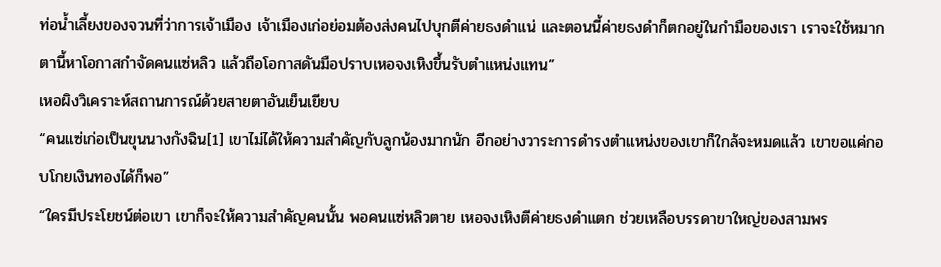ท่อน้ำเลี้ยงของจวนที่ว่าการเจ้าเมือง เจ้าเมืองเก่อย่อมต้องส่งคนไปบุกตีค่ายธงดำแน่ และตอนนี้ค่ายธงดำก็ตกอยู่ในกำมือของเรา เราจะใช้หมากตานี้หาโอกาสกำจัดคนแซ่หลิว แล้วถือโอกาสดันมือปราบเหอจงเหิงขึ้นรับตำแหน่งแทน”
เหอผิงวิเคราะห์สถานการณ์ด้วยสายตาอันเย็นเยียบ
“คนแซ่เก่อเป็นขุนนางกังฉิน[1] เขาไม่ได้ให้ความสำคัญกับลูกน้องมากนัก อีกอย่างวาระการดำรงตำแหน่งของเขาก็ใกล้จะหมดแล้ว เขาขอแค่กอบโกยเงินทองได้ก็พอ”
“ใครมีประโยชน์ต่อเขา เขาก็จะให้ความสำคัญคนนั้น พอคนแซ่หลิวตาย เหอจงเหิงตีค่ายธงดำแตก ช่วยเหลือบรรดาขาใหญ่ของสามพร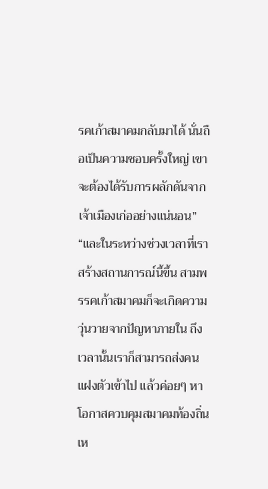รคเก้าสมาคมกลับมาได้ นั่นถือเป็นความชอบครั้งใหญ่ เขาจะต้องได้รับการผลักดันจากเจ้าเมืองเก่ออย่างแน่นอน”
“และในระหว่างช่วงเวลาที่เราสร้างสถานการณ์นี้ขึ้น สามพรรคเก้าสมาคมก็จะเกิดความวุ่นวายจากปัญหาภายใน ถึงเวลานั้นเราก็สามารถส่งคนแฝงตัวเข้าไป แล้วค่อยๆ หาโอกาสควบคุมสมาคมท้องถิ่นเห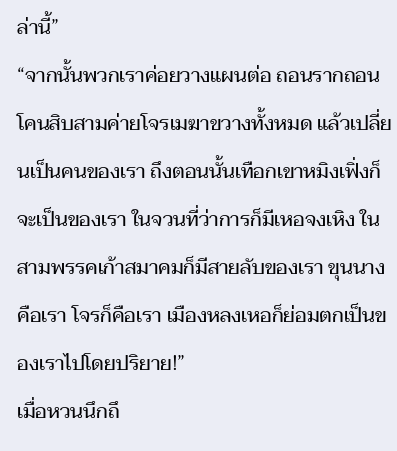ล่านี้”
“จากนั้นพวกเราค่อยวางแผนต่อ ถอนรากถอนโคนสิบสามค่ายโจรเมฆาขวางทั้งหมด แล้วเปลี่ยนเป็นคนของเรา ถึงตอนนั้นเทือกเขาหมิงเฟิ่งก็จะเป็นของเรา ในจวนที่ว่าการก็มีเหอจงเหิง ในสามพรรคเก้าสมาคมก็มีสายลับของเรา ขุนนางคือเรา โจรก็คือเรา เมืองหลงเหอก็ย่อมตกเป็นของเราไปโดยปริยาย!”
เมื่อหวนนึกถึ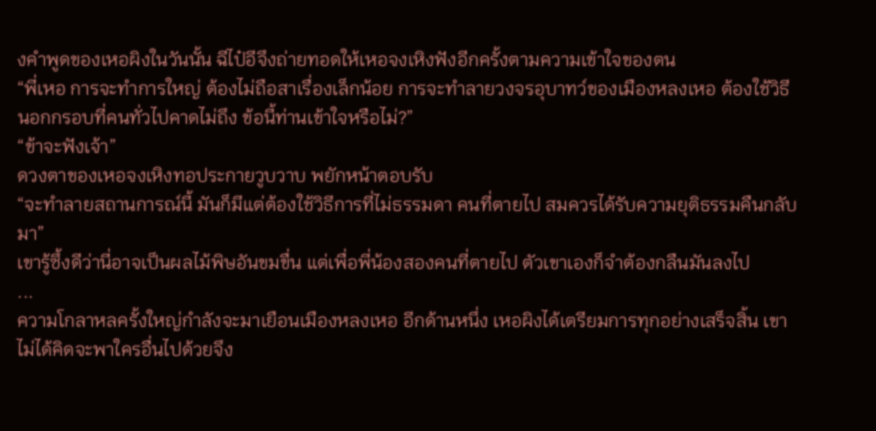งคำพูดของเหอผิงในวันนั้น ฉีไป๋อีจึงถ่ายทอดให้เหอจงเหิงฟังอีกครั้งตามความเข้าใจของตน
“พี่เหอ การจะทำการใหญ่ ต้องไม่ถือสาเรื่องเล็กน้อย การจะทำลายวงจรอุบาทว์ของเมืองหลงเหอ ต้องใช้วิธีนอกกรอบที่คนทั่วไปคาดไม่ถึง ข้อนี้ท่านเข้าใจหรือไม่?”
“ข้าจะฟังเจ้า”
ดวงตาของเหอจงเหิงทอประกายวูบวาบ พยักหน้าตอบรับ
“จะทำลายสถานการณ์นี้ มันก็มีแต่ต้องใช้วิธีการที่ไม่ธรรมดา คนที่ตายไป สมควรได้รับความยุติธรรมคืนกลับมา”
เขารู้ซึ้งดีว่านี่อาจเป็นผลไม้พิษอันขมขื่น แต่เพื่อพี่น้องสองคนที่ตายไป ตัวเขาเองก็จำต้องกลืนมันลงไป
...
ความโกลาหลครั้งใหญ่กำลังจะมาเยือนเมืองหลงเหอ อีกด้านหนึ่ง เหอผิงได้เตรียมการทุกอย่างเสร็จสิ้น เขาไม่ได้คิดจะพาใครอื่นไปด้วยจึง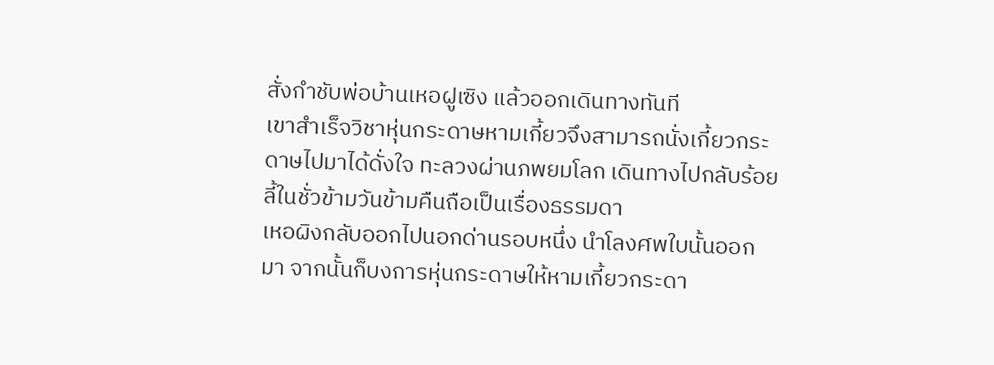สั่งกำชับพ่อบ้านเหอฝูเซิง แล้วออกเดินทางทันที
เขาสำเร็จวิชาหุ่นกระดาษหามเกี้ยวจึงสามารถนั่งเกี้ยวกระดาษไปมาได้ดั่งใจ ทะลวงผ่านภพยมโลก เดินทางไปกลับร้อยลี้ในชั่วข้ามวันข้ามคืนถือเป็นเรื่องธรรมดา
เหอผิงกลับออกไปนอกด่านรอบหนึ่ง นำโลงศพใบนั้นออกมา จากนั้นก็บงการหุ่นกระดาษให้หามเกี้ยวกระดา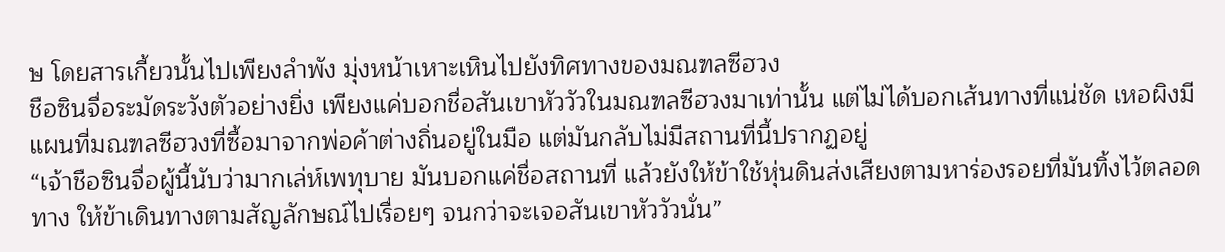ษ โดยสารเกี้ยวนั้นไปเพียงลำพัง มุ่งหน้าเหาะเหินไปยังทิศทางของมณฑลซีฮวง
ชือซินจื่อระมัดระวังตัวอย่างยิ่ง เพียงแค่บอกชื่อสันเขาหัววัวในมณฑลซีฮวงมาเท่านั้น แต่ไม่ได้บอกเส้นทางที่แน่ชัด เหอผิงมีแผนที่มณฑลซีฮวงที่ซื้อมาจากพ่อค้าต่างถิ่นอยู่ในมือ แต่มันกลับไม่มีสถานที่นี้ปรากฏอยู่
“เจ้าชือซินจื่อผู้นี้นับว่ามากเล่ห์เพทุบาย มันบอกแค่ชื่อสถานที่ แล้วยังให้ข้าใช้หุ่นดินส่งเสียงตามหาร่องรอยที่มันทิ้งไว้ตลอดทาง ให้ข้าเดินทางตามสัญลักษณ์ไปเรื่อยๆ จนกว่าจะเจอสันเขาหัววัวนั่น”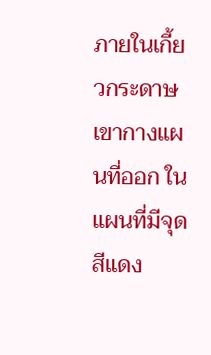ภายในเกี้ยวกระดาษ เขากางแผนที่ออก ในแผนที่มีจุดสีแดง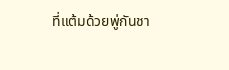ที่แต้มด้วยพู่กันชา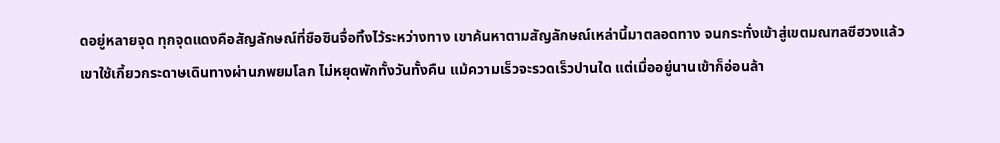ดอยู่หลายจุด ทุกจุดแดงคือสัญลักษณ์ที่ชือซินจื่อทิ้งไว้ระหว่างทาง เขาค้นหาตามสัญลักษณ์เหล่านี้มาตลอดทาง จนกระทั่งเข้าสู่เขตมณฑลซีฮวงแล้ว
เขาใช้เกี้ยวกระดาษเดินทางผ่านภพยมโลก ไม่หยุดพักทั้งวันทั้งคืน แม้ความเร็วจะรวดเร็วปานใด แต่เมื่ออยู่นานเข้าก็อ่อนล้า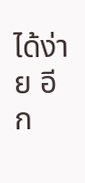ได้ง่าย อีก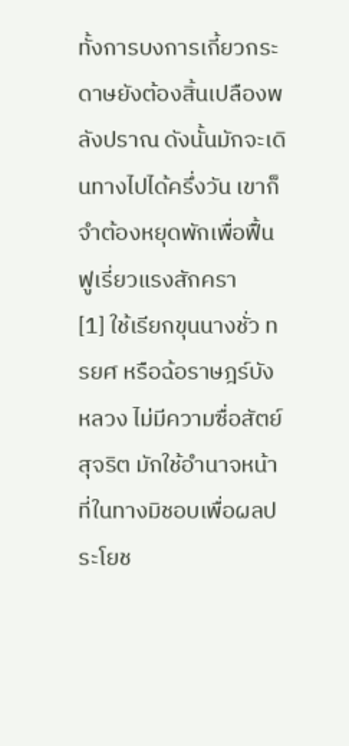ทั้งการบงการเกี้ยวกระดาษยังต้องสิ้นเปลืองพลังปราณ ดังนั้นมักจะเดินทางไปได้ครึ่งวัน เขาก็จำต้องหยุดพักเพื่อฟื้นฟูเรี่ยวแรงสักครา
[1] ใช้เรียกขุนนางชั่ว ทรยศ หรือฉ้อราษฎร์บังหลวง ไม่มีความซื่อสัตย์สุจริต มักใช้อำนาจหน้าที่ในทางมิชอบเพื่อผลประโยช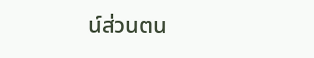น์ส่วนตน